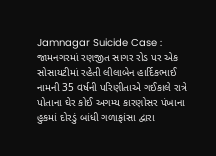Jamnagar Suicide Case : જામનગરમાં રણજીત સાગર રોડ પર એક સોસાયટીમાં રહેતી લીલાબેન હાર્દિકભાઈ નામની 35 વર્ષની પરિણીતાએ ગઈકાલે રાત્રે પોતાના ઘેર કોઈ અગમ્ય કારણોસર પંખાના હુકમાં દોરડું બાંધી ગળાફાંસા દ્વારા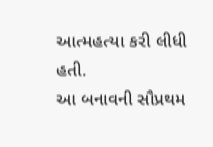આત્મહત્યા કરી લીધી હતી.
આ બનાવની સૌપ્રથમ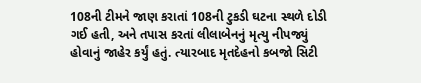108ની ટીમને જાણ કરાતાં 108ની ટુકડી ઘટના સ્થળે દોડી ગઈ હતી, અને તપાસ કરતાં લીલાબેનનું મૃત્યુ નીપજ્યું હોવાનું જાહેર કર્યું હતું. ત્યારબાદ મૃતદેહનો કબજો સિટી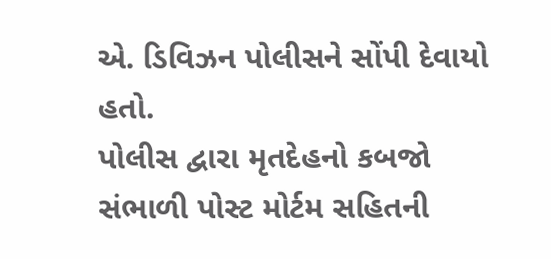એ. ડિવિઝન પોલીસને સોંપી દેવાયો હતો.
પોલીસ દ્વારા મૃતદેહનો કબજો સંભાળી પોસ્ટ મોર્ટમ સહિતની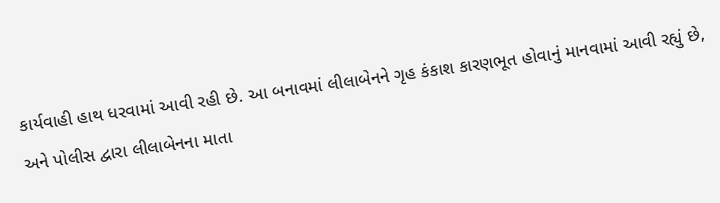કાર્યવાહી હાથ ધરવામાં આવી રહી છે. આ બનાવમાં લીલાબેનને ગૃહ કંકાશ કારણભૂત હોવાનું માનવામાં આવી રહ્યું છે, અને પોલીસ દ્વારા લીલાબેનના માતા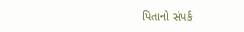પિતાનો સંપર્ક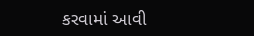કરવામાં આવી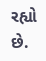રહ્યો છે.